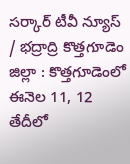సర్కార్ టీవీ న్యూస్ / భద్రాద్రి కొత్తగూడెం జిల్లా : కొత్తగూడెంలో ఈనెల 11, 12 తేదీలో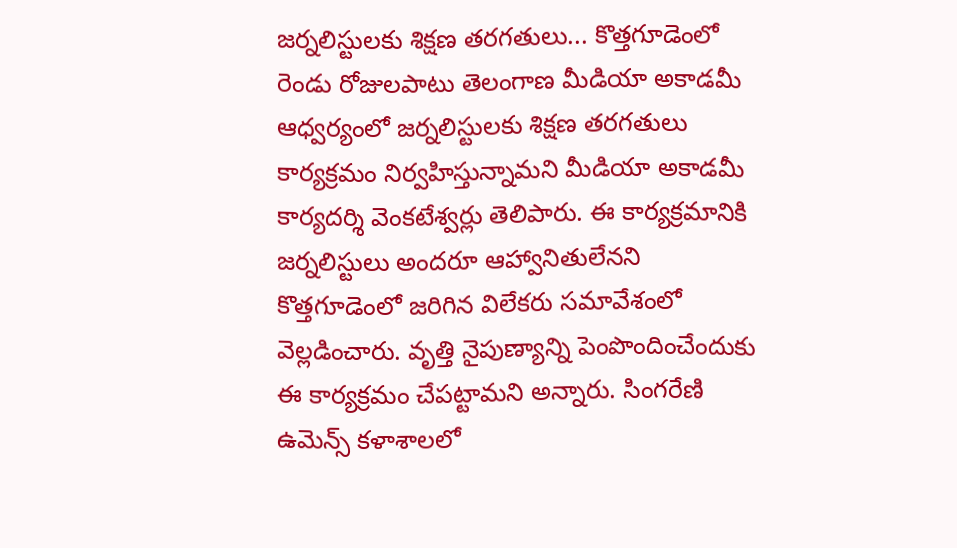జర్నలిస్టులకు శిక్షణ తరగతులు... కొత్తగూడెంలో రెండు రోజులపాటు తెలంగాణ మీడియా అకాడమీ ఆధ్వర్యంలో జర్నలిస్టులకు శిక్షణ తరగతులు కార్యక్రమం నిర్వహిస్తున్నామని మీడియా అకాడమీ కార్యదర్శి వెంకటేశ్వర్లు తెలిపారు. ఈ కార్యక్రమానికి జర్నలిస్టులు అందరూ ఆహ్వానితులేనని కొత్తగూడెంలో జరిగిన విలేకరు సమావేశంలో వెల్లడించారు. వృత్తి నైపుణ్యాన్ని పెంపొందించేందుకు ఈ కార్యక్రమం చేపట్టామని అన్నారు. సింగరేణి ఉమెన్స్ కళాశాలలో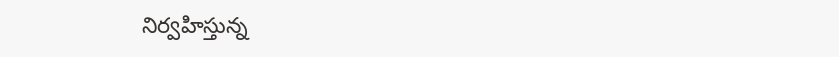నిర్వహిస్తున్న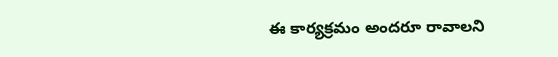ఈ కార్యక్రమం అందరూ రావాలని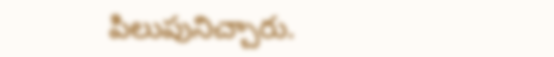పిలుపునిచ్చారు.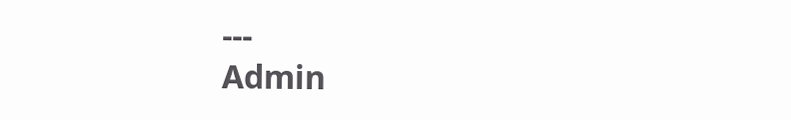---
Admin